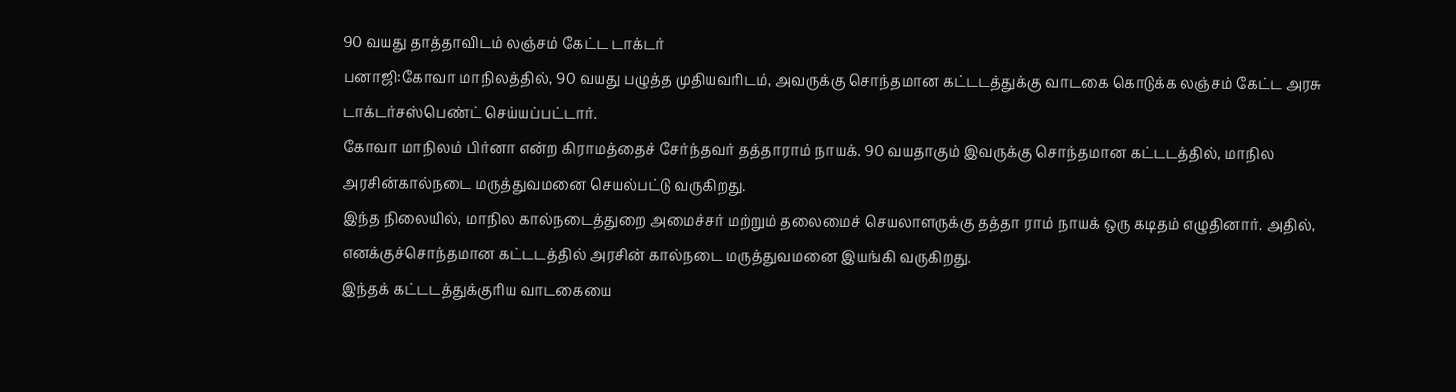90 வயது தாத்தாவிடம் லஞ்சம் கேட்ட டாக்டர்
பனாஜி:கோவா மாநிலத்தில், 90 வயது பழுத்த முதியவரிடம், அவருக்கு சொந்தமான கட்டடத்துக்கு வாடகை கொடுக்க லஞ்சம் கேட்ட அரசு டாக்டர்சஸ்பெண்ட் செய்யப்பட்டார்.
கோவா மாநிலம் பிர்னா என்ற கிராமத்தைச் சேர்ந்தவர் தத்தாராம் நாயக். 90 வயதாகும் இவருக்கு சொந்தமான கட்டடத்தில், மாநில அரசின்கால்நடை மருத்துவமனை செயல்பட்டு வருகிறது.
இந்த நிலையில், மாநில கால்நடைத்துறை அமைச்சர் மற்றும் தலைமைச் செயலாளருக்கு தத்தா ராம் நாயக் ஒரு கடிதம் எழுதினார். அதில், எனக்குச்சொந்தமான கட்டடத்தில் அரசின் கால்நடை மருத்துவமனை இயங்கி வருகிறது.
இந்தக் கட்டடத்துக்குரிய வாடகையை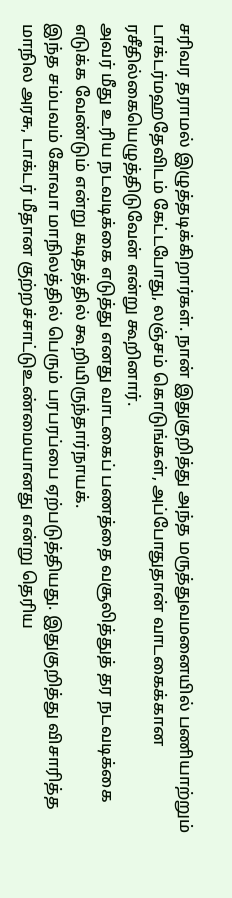சரிவர தராமல் இழுத்தடிக்கிறார்கள். நான் இதுகுறித்து அந்த மருத்துவமனையில் பணியாற்றும் டாக்டர்மஹதேவிடம் கேட்டபோது, லஞ்சம் கொடுங்கள், அப்போதுதான் வாடகைக்கான ரசீதில்கையெழுத்திடுவேன் என்று கூறினார்.
அவர் மீது உரிய நடவடிக்கை எடுத்து எனது வாடகைப் பணத்தை வசூலித்துத் தர நடவடிக்கை எடுக்க வேண்டும் என்று கடிதத்தில் கூறியிருந்தார்நாயக்.
இந்த சம்பவம் கோவா மாநிலத்தில் பெரும் பரபரப்பை ஏற்படுத்தியது. இதுகுறித்து விசாரித்த மாநில அரசு, டாக்டர் மீதான குற்றச்சாட்டுஉண்மையானது என்று தெரிய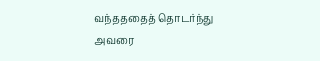வந்தததைத் தொடர்ந்து அவரை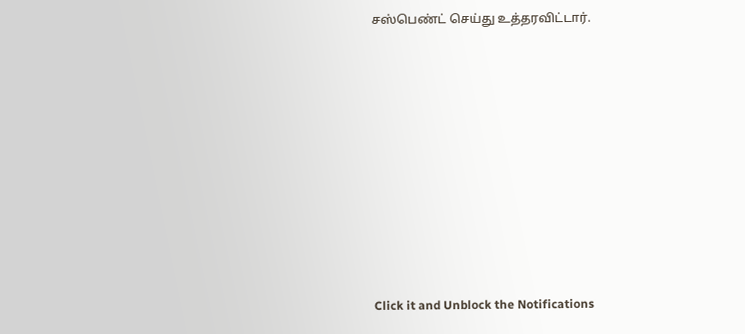சஸ்பெண்ட் செய்து உத்தரவிட்டார்.












Click it and Unblock the Notifications